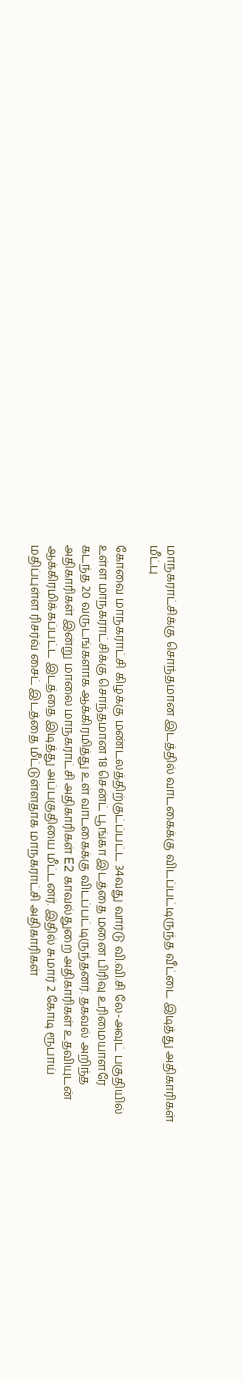மாநகராட்சிக்கு சொந்தமான இடத்தில் வாடகைக்கு விடப்பட்டிருந்த வீட்டை இடித்து அதிகாரிகள் மீட்பு

கோவை மாநகராட்சி கிழக்கு மண்டலத்திற்குட்ப்பட்ட 34வது வார்டு வி.வி.சி லே-அவுட் பகுதியில் உள்ள மாநகராட்சிக்கு சொந்தமான 18 சென்ட் பூங்கா இடத்தை மனை பிரிவு உரிமையாளரே கடந்த 20 வருடங்களாக ஆக்கிரமித்து உள் வாடகைக்கு விடப்பட்டிருந்தனர். தகவல் அறிந்த அதிகாரிகள் இன்று மாலை மாநகராட்சி அதிகாரிகள் E2 காவல்துறை அதிகாரிகள் உதவியுடன் ஆக்கிரமிக்கப்பட்ட இடத்தை இடித்து அப்பகுதியை மீட்டனர். இதில் சுமார் 2 கோடி ரூபாய் மதிப்புள்ள ரிசர்வ் சைட் இடத்தை மீட்டுள்ளதாக மாநகராட்சி அதிகாரிகள்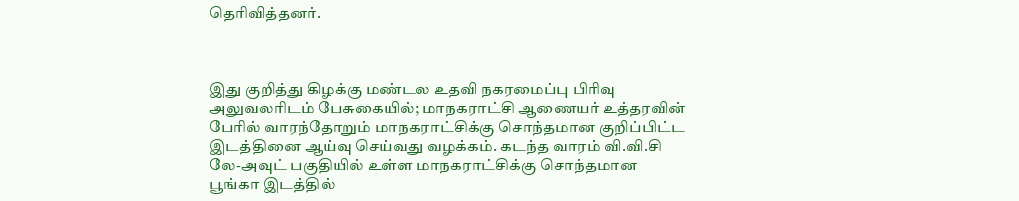தெரிவித்தனர்.



இது குறித்து கிழக்கு மண்டல உதவி நகரமைப்பு பிரிவு அலுவலரிடம் பேசுகையில்; மாநகராட்சி ஆணையர் உத்தரவின் பேரில் வாரந்தோறும் மாநகராட்சிக்கு சொந்தமான குறிப்பிட்ட இடத்தினை ஆய்வு செய்வது வழக்கம். கடந்த வாரம் வி.வி.சி லே-அவுட் பகுதியில் உள்ள மாநகராட்சிக்கு சொந்தமான பூங்கா இடத்தில்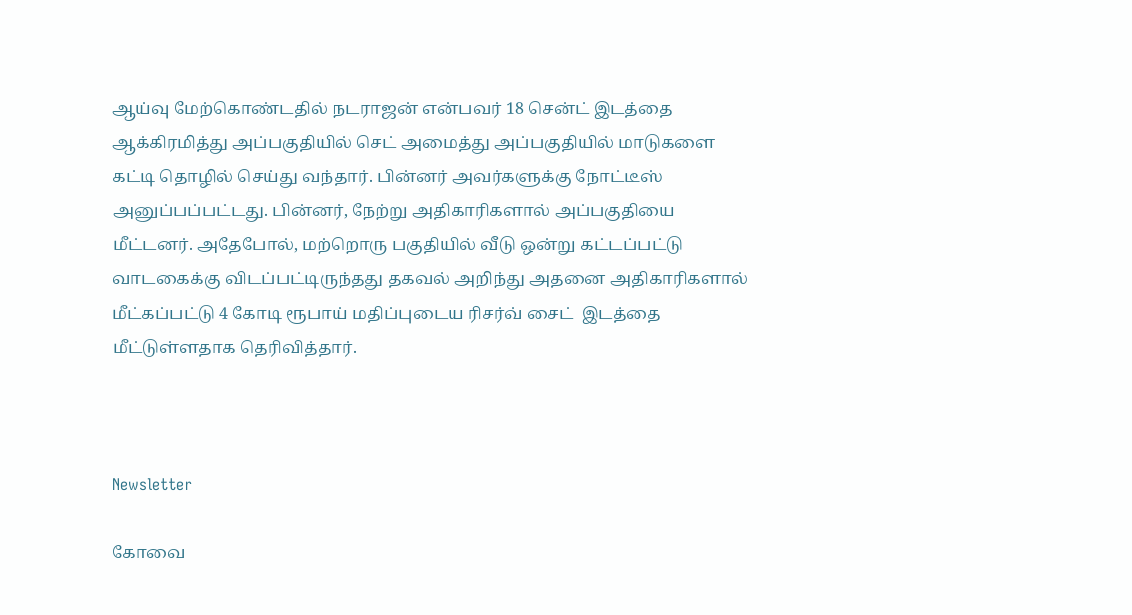ஆய்வு மேற்கொண்டதில் நடராஜன் என்பவர் 18 சென்ட் இடத்தை ஆக்கிரமித்து அப்பகுதியில் செட் அமைத்து அப்பகுதியில் மாடுகளை கட்டி தொழில் செய்து வந்தார். பின்னர் அவர்களுக்கு நோட்டீஸ் அனுப்பப்பட்டது. பின்னர், நேற்று அதிகாரிகளால் அப்பகுதியை மீட்டனர். அதேபோல், மற்றொரு பகுதியில் வீடு ஒன்று கட்டப்பட்டு வாடகைக்கு விடப்பட்டிருந்தது தகவல் அறிந்து அதனை அதிகாரிகளால் மீட்கப்பட்டு 4 கோடி ரூபாய் மதிப்புடைய ரிசர்வ் சைட்  இடத்தை மீட்டுள்ளதாக தெரிவித்தார்.



Newsletter

கோவை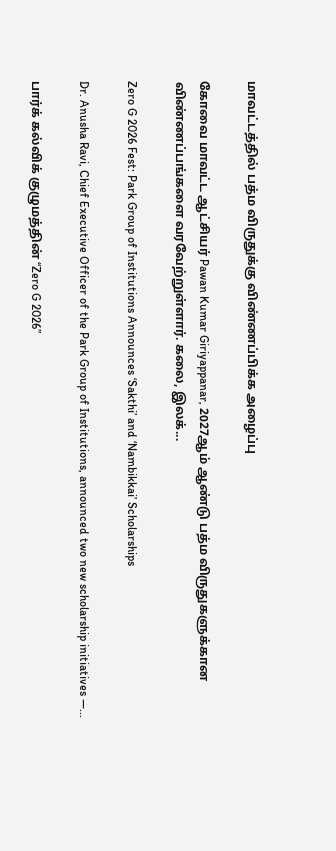மாவட்டத்தில் பத்ம விருதுக்கு விண்ணப்பிக்க அழைப்பு

கோவை மாவட்ட ஆட்சியர் Pawan Kumar Giriyappanar, 2027ஆம் ஆண்டு பத்ம விருதுகளுக்கான விண்ணப்பங்களை வரவேற்றுள்ளார். கலை, இலக்...

Zero G 2026 Fest: Park Group of Institutions Announces ‘Sakthi’ and ‘Nambikkai’ Scholarships

Dr. Anusha Ravi, Chief Executive Officer of the Park Group of Institutions, announced two new scholarship initiatives —...

பார்க் கல்விக் குழுமத்தின் “Zero G 2026”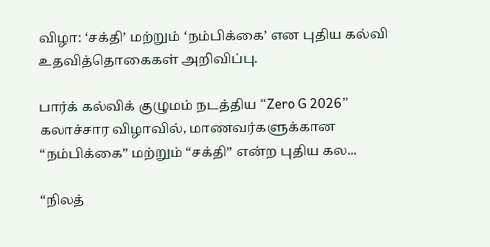விழா: ‘சக்தி’ மற்றும் ‘நம்பிக்கை’ என புதிய கல்வி உதவித்தொகைகள் அறிவிப்பு.

பார்க் கல்விக் குழுமம் நடத்திய “Zero G 2026” கலாச்சார விழாவில், மாணவர்களுக்கான “நம்பிக்கை” மற்றும் “சக்தி” என்ற புதிய கல...

“நிலத்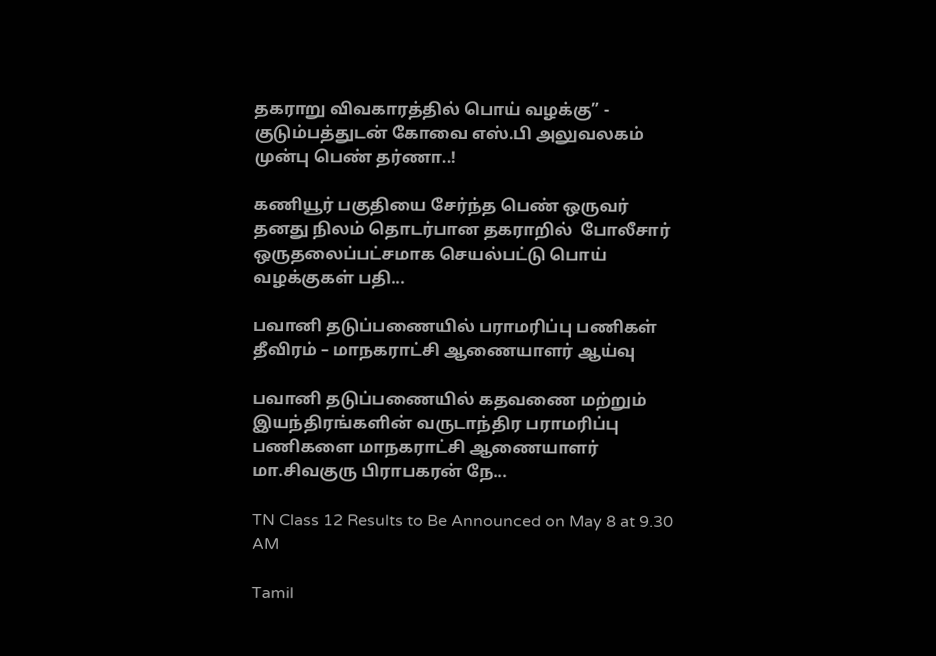தகராறு விவகாரத்தில் பொய் வழக்கு” - குடும்பத்துடன் கோவை எஸ்.பி அலுவலகம் முன்பு பெண் தர்ணா..!

கணியூர் பகுதியை சேர்ந்த பெண் ஒருவர் தனது நிலம் தொடர்பான தகராறில்  போலீசார் ஒருதலைப்பட்சமாக செயல்பட்டு பொய் வழக்குகள் பதி...

பவானி தடுப்பணையில் பராமரிப்பு பணிகள் தீவிரம் – மாநகராட்சி ஆணையாளர் ஆய்வு

பவானி தடுப்பணையில் கதவணை மற்றும் இயந்திரங்களின் வருடாந்திர பராமரிப்பு பணிகளை மாநகராட்சி ஆணையாளர் மா.சிவகுரு பிராபகரன் நே...

TN Class 12 Results to Be Announced on May 8 at 9.30 AM

Tamil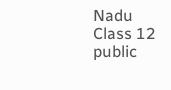Nadu Class 12 public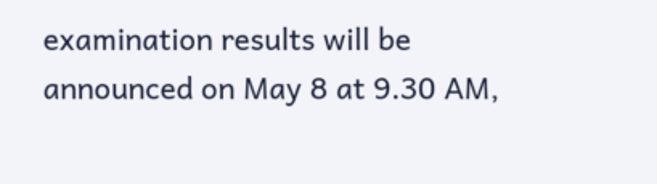examination results will be announced on May 8 at 9.30 AM,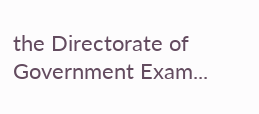the Directorate of Government Exam...